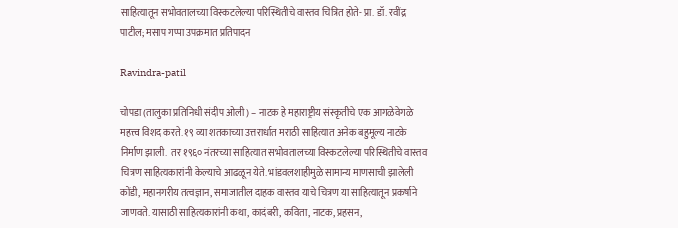साहित्यातून सभोवतालच्या विस्कटलेल्या परिस्थितीचे वास्तव चित्रित होते- प्रा. डॉ. रवींद्र पाटील; मसाप गप्पा उपक्रमात प्रतिपादन

Ravindra-patil

चोपडा (तालुका प्रतिनिधी संदीप ओली) – नाटक हे महाराष्ट्रीय संस्कृतीचे एक आगळेवेगळे महत्त्व विशद करते. १९ व्या शतकाच्या उत्तरार्धात मराठी साहित्यात अनेक बहुमूल्य नाटके निर्माण झाली.  तर १९६० नंतरच्या साहित्यात सभोवतालच्या विस्कटलेल्या परिस्थितीचे वास्तव चित्रण साहित्यकारांनी केल्याचे आढळून येते. भांडवलशाहीमुळे सामान्य माणसाची झालेली कोंडी, महानगरीय तत्वज्ञान, समाजातील दाहक वास्तव याचे चित्रण या साहित्यातून प्रकर्षाने जाणवते. यासाठी साहित्यकारांनी कथा, कादंबरी, कविता, नाटक, प्रहसन,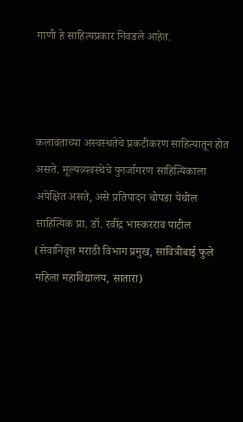गाणी हे साहित्यप्रकार निवडले आहेत.



कलावंताच्या अस्वस्थतेचे प्रकटीकरण साहित्यातून होत असते. मूल्यव्यवस्थेचे पुनर्जागरण साहित्यिकाला अपेक्षित असते, असे प्रतिपादन चोपडा येथील साहित्यिक प्रा. डॉ. रवींद्र भास्करराव पाटील (सेवानिवृत्त मराठी विभाग प्रमुख, सावित्रीबाई फुले महिला महाविद्यालय, सातारा)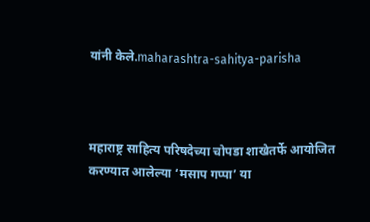यांनी केले.maharashtra-sahitya-parisha



महाराष्ट्र साहित्य परिषदेच्या चोपडा शाखेतर्फे आयोजित करण्यात आलेल्या ‘मसाप गप्पा’ या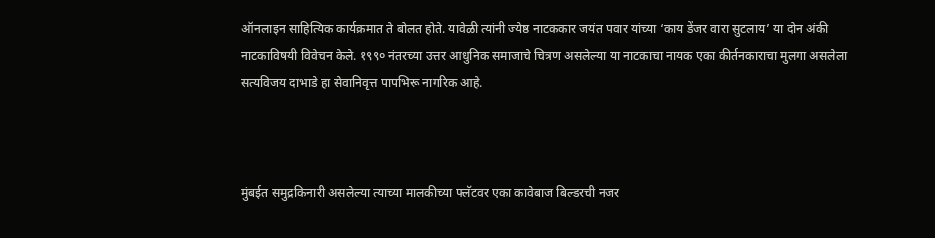ऑनलाइन साहित्यिक कार्यक्रमात ते बोलत होते. यावेळी त्यांनी ज्येष्ठ नाटककार जयंत पवार यांच्या ‘काय डेंजर वारा सुटलाय’ या दोन अंकी नाटकाविषयी विवेचन केले. १९९० नंतरच्या उत्तर आधुनिक समाजाचे चित्रण असलेल्या या नाटकाचा नायक एका कीर्तनकाराचा मुलगा असलेला सत्यविजय दाभाडे हा सेवानिवृत्त पापभिरू नागरिक आहे.



मुंबईत समुद्रकिनारी असलेल्या त्याच्या मालकीच्या फ्लॅटवर एका कावेबाज बिल्डरची नजर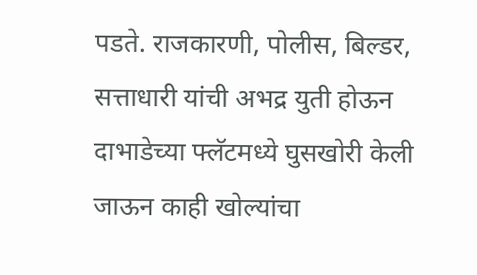पडते. राजकारणी, पोलीस, बिल्डर, सत्ताधारी यांची अभद्र युती होऊन दाभाडेच्या फ्लॅटमध्ये घुसखोरी केली जाऊन काही खोल्यांचा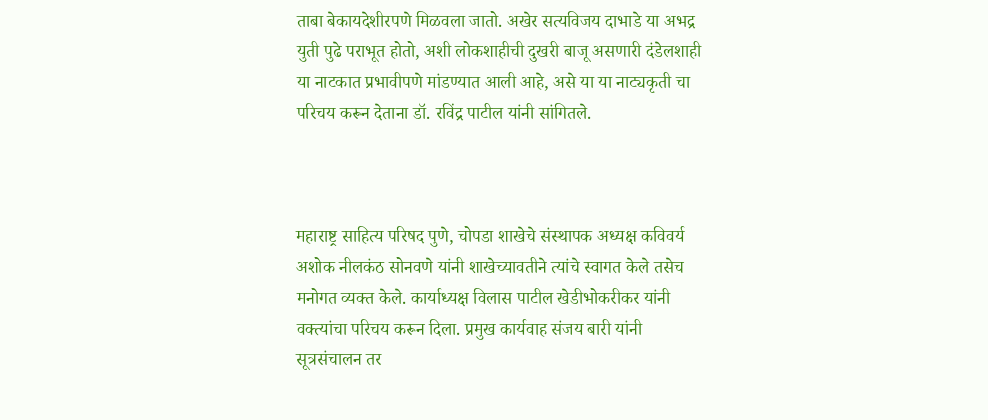ताबा बेकायदेशीरपणे मिळवला जातो. अखेर सत्यविजय दाभाडे या अभद्र युती पुढे पराभूत होतो, अशी लोकशाहीची दुखरी बाजू असणारी दंडेलशाही या नाटकात प्रभावीपणे मांडण्यात आली आहे, असे या या नाट्यकृती चा परिचय करून देताना डॉ. रविंद्र पाटील यांनी सांगितले.



महाराष्ट्र साहित्य परिषद पुणे, चोपडा शाखेचे संस्थापक अध्यक्ष कविवर्य अशोक नीलकंठ सोनवणे यांनी शाखेच्यावतीने त्यांचे स्वागत केले तसेच मनोगत व्यक्त केले. कार्याध्यक्ष विलास पाटील खेडीभोकरीकर यांनी वक्त्यांचा परिचय करून दिला. प्रमुख कार्यवाह संजय बारी यांनी सूत्रसंचालन तर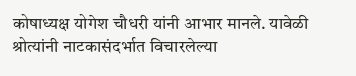कोषाध्यक्ष योगेश चौधरी यांनी आभार मानले. यावेळी श्रोत्यांनी नाटकासंदर्भात विचारलेल्या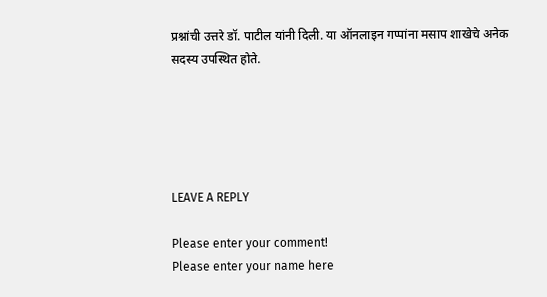प्रश्नांची उत्तरे डॉ. पाटील यांनी दिली. या ऑनलाइन गप्पांना मसाप शाखेचे अनेक सदस्य उपस्थित होते.





LEAVE A REPLY

Please enter your comment!
Please enter your name here